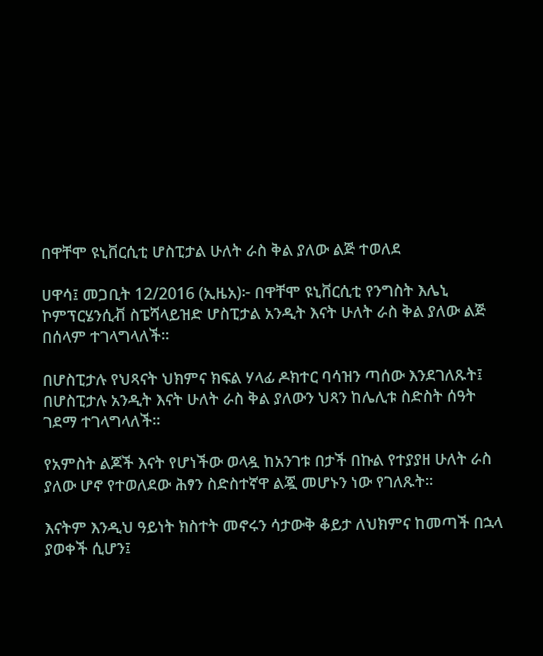በዋቸሞ ዩኒቨርሲቲ ሆስፒታል ሁለት ራስ ቅል ያለው ልጅ ተወለደ

ሀዋሳ፤ መጋቢት 12/2016 (ኢዜአ)፦ በዋቸሞ ዩኒቨርሲቲ የንግስት እሌኒ ኮምፕርሄንሲቭ ስፔሻላይዝድ ሆስፒታል አንዲት እናት ሁለት ራስ ቅል ያለው ልጅ በሰላም ተገላግላለች።

በሆስፒታሉ የህጻናት ህክምና ክፍል ሃላፊ ዶክተር ባሳዝን ጣሰው እንደገለጹት፤ በሆስፒታሉ አንዲት እናት ሁለት ራስ ቅል ያለውን ህጻን ከሌሊቱ ስድስት ሰዓት ገደማ ተገላግላለች።

የአምስት ልጆች እናት የሆነችው ወላዷ ከአንገቱ በታች በኩል የተያያዘ ሁለት ራስ ያለው ሆኖ የተወለደው ሕፃን ስድስተኛዋ ልጇ መሆኑን ነው የገለጹት።

እናትም እንዲህ ዓይነት ክስተት መኖሩን ሳታውቅ ቆይታ ለህክምና ከመጣች በኋላ ያወቀች ሲሆን፤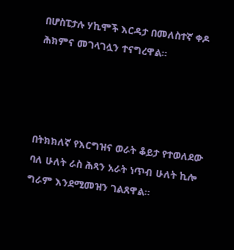በሆስፒታሉ ሃኪሞች እርዳታ በመለስተኛ ቀዶ ሕክምና መገላገሏን ተናግረዋል።




በትክክለኛ የእርግዝና ወራት ቆይታ የተወለደው ባለ ሁለት ራስ ሕጻን አራት ነጥብ ሁለት ኪሎ ግራም እንደሚመዝን ገልጸዋል።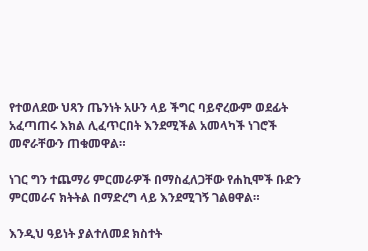የተወለደው ህጻን ጤንነት አሁን ላይ ችግር ባይኖረውም ወደፊት አፈጣጠሩ እክል ሊፈጥርበት እንደሚችል አመላካች ነገሮች መኖራቸውን ጠቁመዋል።

ነገር ግን ተጨማሪ ምርመራዎች በማስፈለጋቸው የሐኪሞች ቡድን ምርመራና ክትትል በማድረግ ላይ እንደሚገኝ ገልፀዋል።

እንዲህ ዓይነት ያልተለመደ ክስተት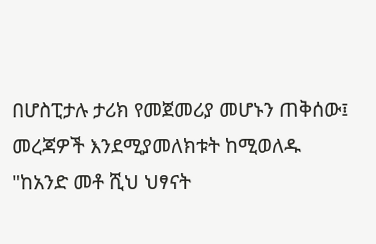በሆስፒታሉ ታሪክ የመጀመሪያ መሆኑን ጠቅሰው፤ መረጃዎች እንደሚያመለክቱት ከሚወለዱ "ከአንድ መቶ ሺህ ህፃናት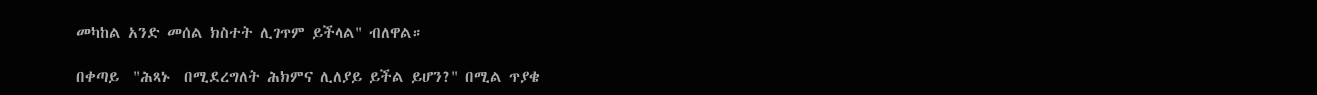መካከል አንድ መሰል ክስተት ሊገጥም ይችላል" ብለዋል።

በቀጣይ  "ሕጻኑ  በሚደረግለት ሕክምና ሊለያይ ይችል ይሆን?" በሚል ጥያቄ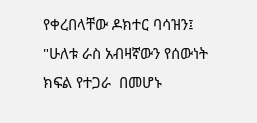የቀረበላቸው ዶክተር ባሳዝን፤ "ሁለቱ ራስ አብዛኛውን የሰውነት ክፍል የተጋራ  በመሆኑ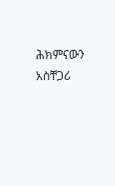ሕክምናውን አስቸጋሪ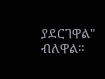ያደርገዋል" ብለዋል።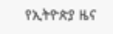የኢትዮጵያ ዜና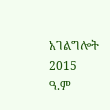አገልግሎት
2015
ዓ.ም